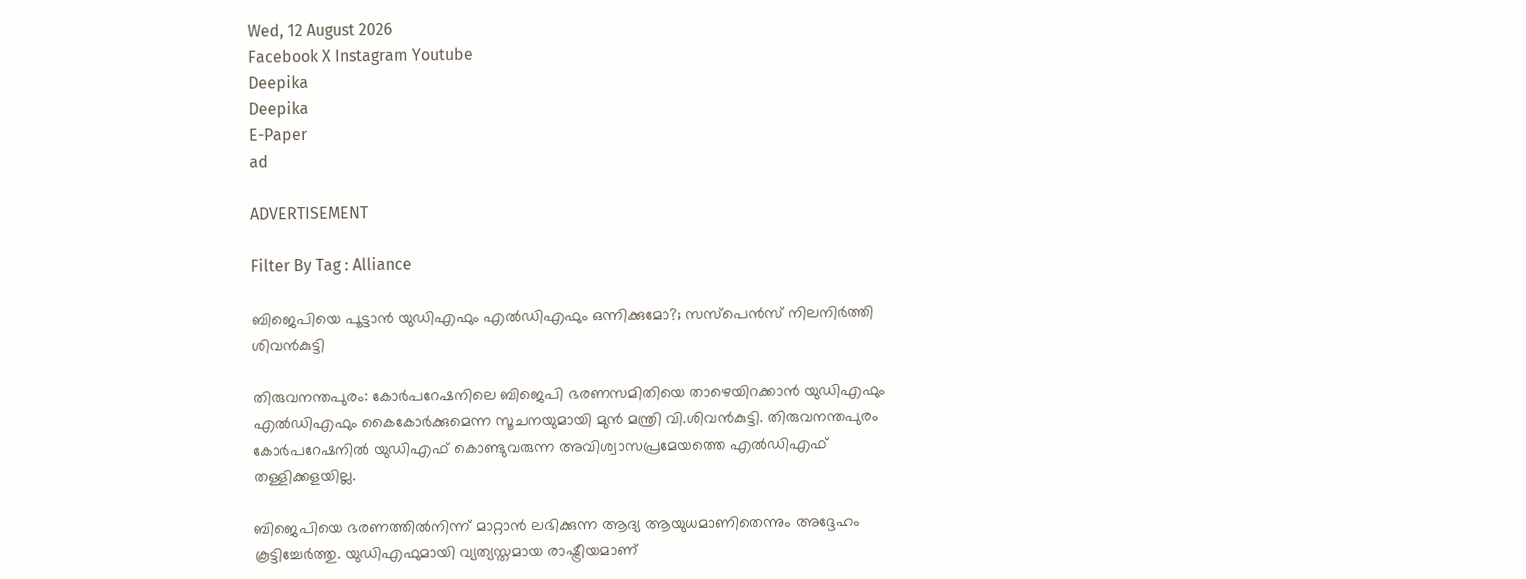Wed, 12 August 2026
Facebook X Instagram Youtube
Deepika
Deepika
E-Paper
ad

ADVERTISEMENT

Filter By Tag : Alliance

ബിജെപിയെ പൂട്ടാൻ യുഡിഎഫും എൽഡിഎഫും ഒന്നിക്കുമോ?; സസ്പെൻസ് നിലനിർത്തി ശിവൻകുട്ടി

തിരുവനന്തപുരം: കോർപറേഷനിലെ ബിജെപി ഭരണസമിതിയെ താഴെയിറക്കാൻ യുഡിഎഫും എൽഡിഎഫും കൈകോർക്കുമെന്ന സൂചനയുമായി മുൻ മന്ത്രി വി.ശിവൻകുട്ടി. തിരുവനന്തപുരം കോർപറേഷനിൽ യുഡിഎഫ് കൊണ്ടുവരുന്ന അവിശ്വാസപ്രമേയത്തെ എൽഡിഎഫ് തള്ളിക്കളയില്ല.

ബിജെപിയെ ഭരണത്തിൽനിന്ന് മാറ്റാൻ ലഭിക്കുന്ന ആദ്യ ആയുധമാണിതെന്നും അദ്ദേഹം കൂട്ടിച്ചേർത്തു. യുഡിഎഫുമായി വ്യത്യസ്തമായ രാഷ്ട്രീയമാണ്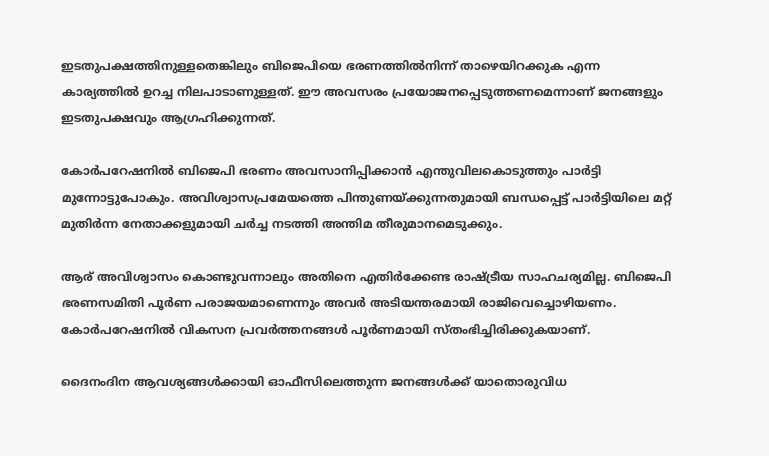ഇടതുപക്ഷത്തിനുള്ളതെങ്കിലും ബിജെപിയെ ഭരണത്തിൽനിന്ന് താഴെയിറക്കുക എന്ന കാര്യത്തിൽ ഉറച്ച നിലപാടാണുള്ളത്. ഈ അവസരം പ്രയോജനപ്പെടുത്തണമെന്നാണ് ജനങ്ങളും ഇടതുപക്ഷവും ആഗ്രഹിക്കുന്നത്.

കോർപറേഷനിൽ ബിജെപി ഭരണം അവസാനിപ്പിക്കാൻ എന്തുവിലകൊടുത്തും പാർട്ടി മുന്നോട്ടുപോകും. അവിശ്വാസപ്രമേയത്തെ പിന്തുണയ്ക്കുന്നതുമായി ബന്ധപ്പെട്ട് പാർട്ടിയിലെ മറ്റ് മുതിർന്ന നേതാക്കളുമായി ചർച്ച നടത്തി അന്തിമ തീരുമാനമെടുക്കും.

ആര് അവിശ്വാസം കൊണ്ടുവന്നാലും അതിനെ എതിർക്കേണ്ട രാഷ്ട്രീയ സാഹചര്യമില്ല. ബിജെപി ഭരണസമിതി പൂർണ പരാജയമാണെന്നും അവർ അടിയന്തരമായി രാജിവെച്ചൊഴിയണം. കോർപറേഷനിൽ വികസന പ്രവർത്തനങ്ങൾ പൂർണമായി സ്‌തംഭിച്ചിരിക്കുകയാണ്.

ദൈനംദിന ആവശ്യങ്ങൾക്കായി ഓഫീസിലെത്തുന്ന ജനങ്ങൾക്ക് യാതൊരുവിധ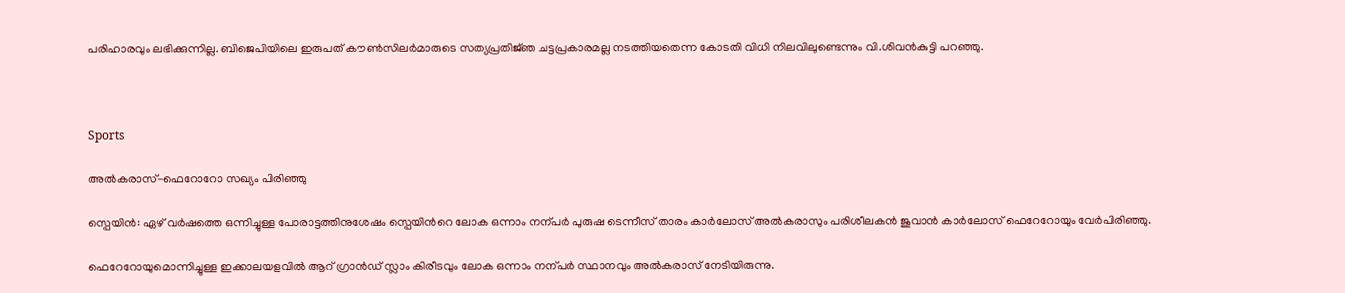പരിഹാരവും ലഭിക്കുന്നില്ല. ബിജെപിയിലെ ഇരുപത് കൗൺസിലർമാരുടെ സത്യപ്രതിജ്‌ഞ ചട്ടപ്രകാരമല്ല നടത്തിയതെന്ന കോടതി വിധി നിലവിലുണ്ടെന്നും വി.ശിവൻകുട്ടി പറഞ്ഞു.



Sports

അൽകരാസ്-ഫെറോറോ സഖ്യം പിരിഞ്ഞു

സ്പെയിൻ: ഏഴ് വർഷത്തെ ഒന്നിച്ചുള്ള പോരാട്ടത്തിനുശേഷം സ്പെയിന്‍റെ ലോക ഒന്നാം നന്പർ പുരുഷ ടെന്നീസ് താരം കാർലോസ് അൽകരാസും പരിശീലകൻ ജുവാൻ കാർലോസ് ഫെറേറോയും വേർപിരിഞ്ഞു.

ഫെറേറോയുമൊന്നിച്ചുള്ള ഇക്കാലയളവിൽ ആറ് ഗ്രാൻഡ് സ്ലാം കിരീടവും ലോക ഒന്നാം നന്പർ സ്ഥാനവും അൽകരാസ് നേടിയിരുന്നു.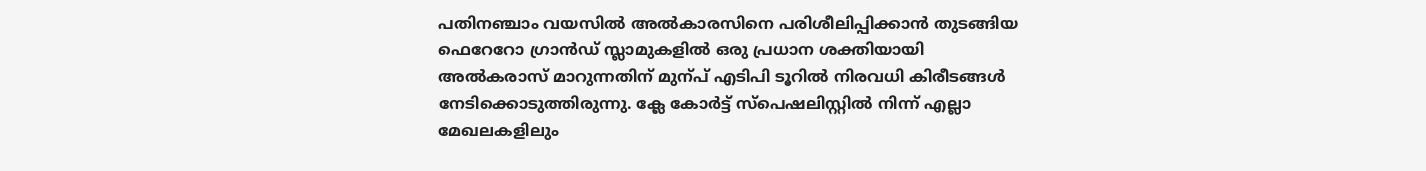പതിനഞ്ചാം വയസിൽ അൽകാരസിനെ പരിശീലിപ്പിക്കാൻ തുടങ്ങിയ ഫെറേറോ ഗ്രാൻഡ് സ്ലാമുകളിൽ ഒരു പ്രധാന ശക്തിയായി അൽകരാസ് മാറുന്നതിന് മുന്പ് എടിപി ടൂറിൽ നിരവധി കിരീടങ്ങൾ നേടിക്കൊടുത്തിരുന്നു. ക്ലേ കോർട്ട് സ്പെഷലിസ്റ്റിൽ നിന്ന് എല്ലാ മേഖലകളിലും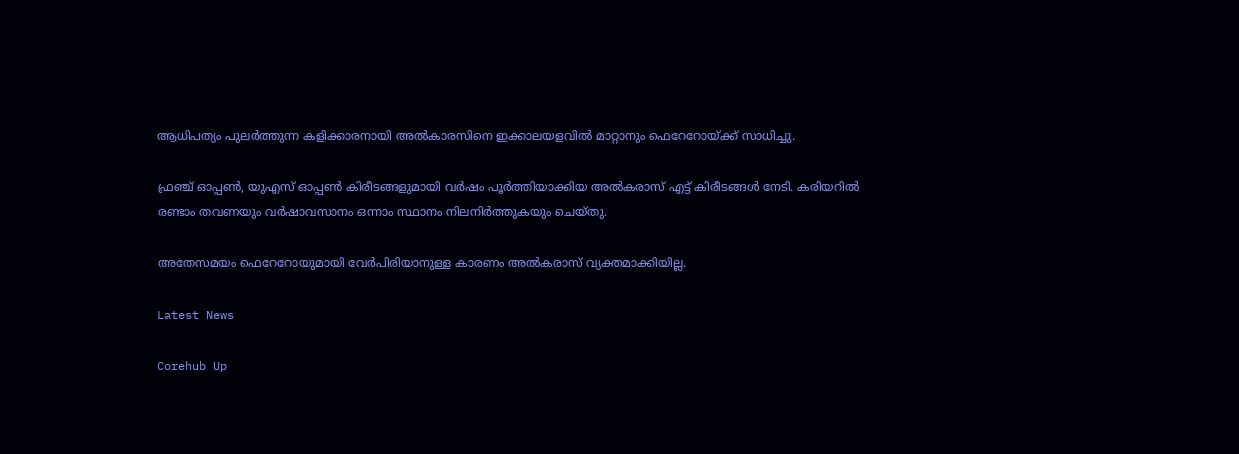ആധിപത്യം പുലർത്തുന്ന കളിക്കാരനായി അൽകാരസിനെ ഇക്കാലയളവിൽ മാറ്റാനും ഫെറേറോയ്ക്ക് സാധിച്ചു.

ഫ്രഞ്ച് ഓപ്പണ്‍, യുഎസ് ഓപ്പണ്‍ കിരീടങ്ങളുമായി വർഷം പൂർത്തിയാക്കിയ അൽകരാസ് എട്ട് കിരീടങ്ങൾ നേടി. കരിയറിൽ രണ്ടാം തവണയും വർഷാവസാനം ഒന്നാം സ്ഥാനം നിലനിർത്തുകയും ചെയ്തു.

അതേസമയം ഫെറേറോയുമായി വേർപിരിയാനുള്ള കാരണം അൽകരാസ് വ്യക്തമാക്കിയില്ല.

Latest News

Corehub Up